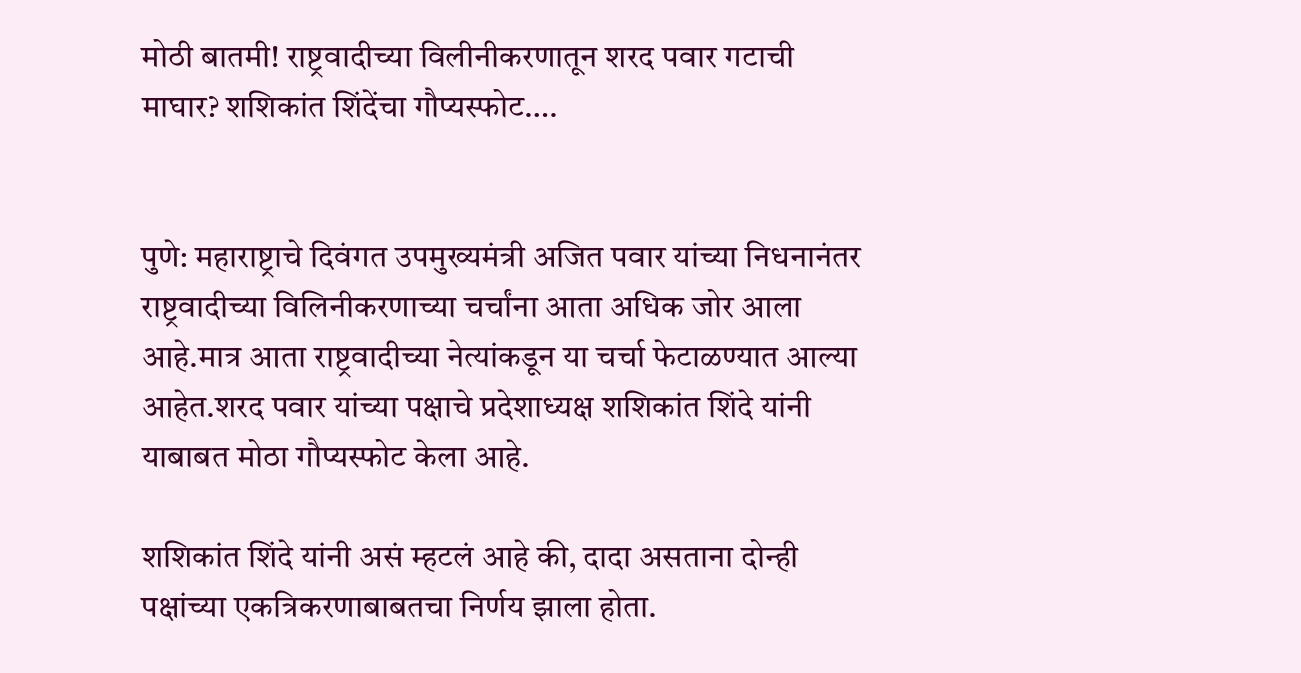मोठी बातमी! राष्ट्रवादीच्या विलीनीकरणातून शरद पवार गटाची माघार? शशिकांत शिंदेंचा गौप्यस्फोट….


पुणे: महाराष्ट्राचे दिवंगत उपमुख्यमंत्री अजित पवार यांच्या निधनानंतर राष्ट्रवादीच्या विलिनीकरणाच्या चर्चांना आता अधिक जोर आला आहे.मात्र आता राष्ट्रवादीच्या नेत्यांकडून या चर्चा फेटाळण्यात आल्या आहेत.शरद पवार यांच्या पक्षाचे प्रदेशाध्यक्ष शशिकांत शिंदे यांनी याबाबत मोठा गौप्यस्फोट केला आहे.

शशिकांत शिंदे यांनी असं म्हटलं आहे की, दादा असताना दोन्ही पक्षांच्या एकत्रि‍करणाबाबतचा निर्णय झाला होता.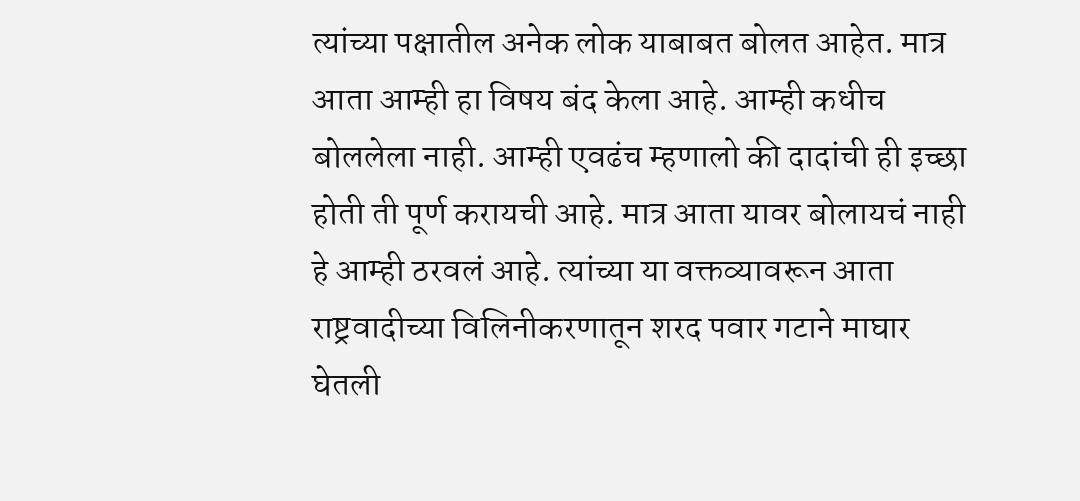त्यांच्या पक्षातील अनेक लोक याबाबत बोलत आहेत. मात्र आता आम्ही हा विषय बंद केला आहे. आम्ही कधीच बोललेला नाही. आम्ही एवढंच म्हणालो की दादांची ही इच्छा होती ती पूर्ण करायची आहे. मात्र आता यावर बोलायचं नाही हे आम्ही ठरवलं आहे. त्यांच्या या वक्तव्यावरून आता राष्ट्रवादीच्या विलिनीकरणातून शरद पवार गटाने माघार घेतली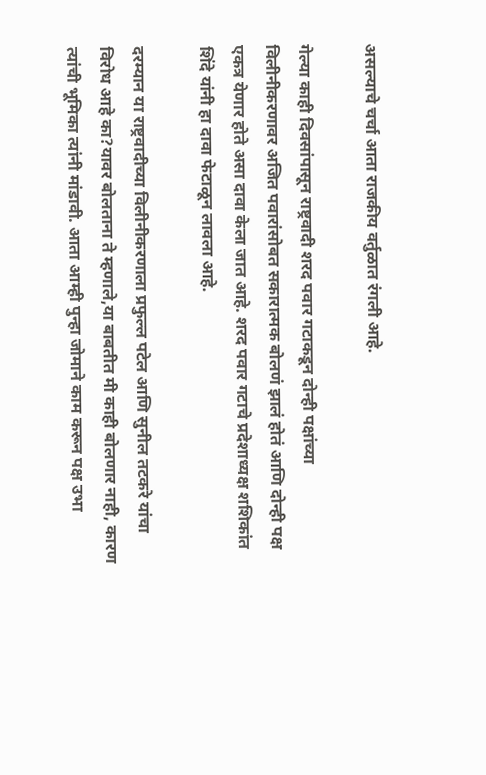असल्याचे चर्चा आता राजकीय वर्तुळात रंगली आहे.

गेल्या काही दिवसांपासून राष्ट्रवादी शरद पवार गटाकडून दोन्ही पक्षांच्या विलीनीकरणावर अजित पवारांसोबत सकारात्मक बोलणं झालं होतं आणि दोन्ही पक्ष एकत्र येणार होते असा दावा केला जात आहे. शरद पवार गटाचे प्रदेशाध्यक्ष शशिकांत शिंदे यांनी हा दावा फेटाळून लावला आहे.

दरम्यान या राष्ट्रवादीच्या विलीनीकरणाला प्रफुल्ल पटेल आणि सुनील तटकरे यांचा विरोध आहे का?यावर बोलताना ते म्हणाले,या बाबतीत मी काही बोलणार नाही, कारण त्यांची भूमिका त्यांनी मांडावी. आता आम्ही पुन्हा जोमाने काम करून पक्ष उभा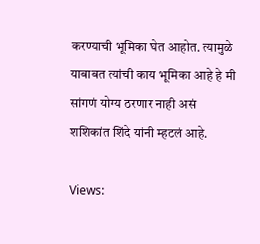करण्याची भूमिका घेत आहोत. त्यामुळे याबाबत त्यांची काय भूमिका आहे हे मी सांगणं योग्य ठरणार नाही असं शशिकांत शिंदे यांनी म्हटलं आहे.

Views: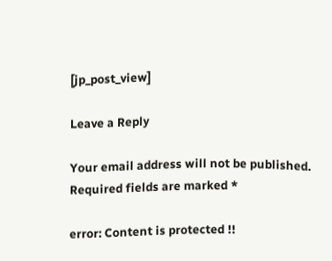[jp_post_view]

Leave a Reply

Your email address will not be published. Required fields are marked *

error: Content is protected !!